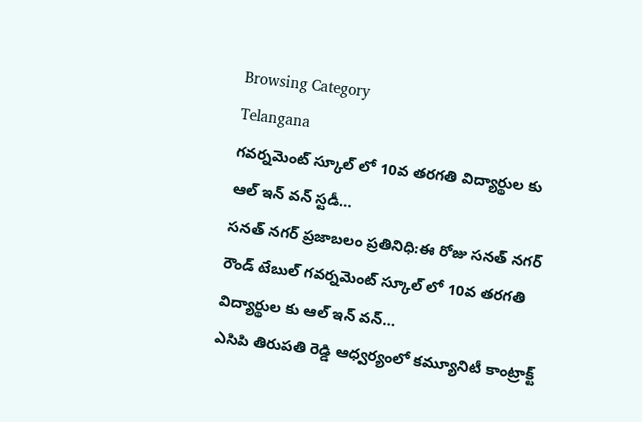Browsing Category
Telangana
గవర్నమెంట్ స్కూల్ లో 10వ తరగతి విద్యార్థుల కు ఆల్ ఇన్ వన్ స్టడీ…
సనత్ నగర్ ప్రజాబలం ప్రతినిధి:ఈ రోజు సనత్ నగర్ రౌండ్ టేబుల్ గవర్నమెంట్ స్కూల్ లో 10వ తరగతి విద్యార్థుల కు ఆల్ ఇన్ వన్…
ఎసిపి తిరుపతి రెడ్డి ఆధ్వర్యంలో కమ్యూనిటీ కాంట్రాక్ట్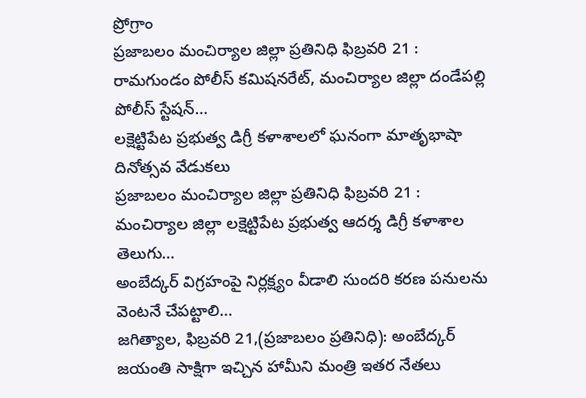ప్రోగ్రాం
ప్రజాబలం మంచిర్యాల జిల్లా ప్రతినిధి ఫిబ్రవరి 21 : రామగుండం పోలీస్ కమిషనరేట్, మంచిర్యాల జిల్లా దండేపల్లి పోలీస్ స్టేషన్…
లక్షెట్టిపేట ప్రభుత్వ డిగ్రీ కళాశాలలో ఘనంగా మాతృభాషా దినోత్సవ వేడుకలు
ప్రజాబలం మంచిర్యాల జిల్లా ప్రతినిధి ఫిబ్రవరి 21 : మంచిర్యాల జిల్లా లక్షెట్టిపేట ప్రభుత్వ ఆదర్శ డిగ్రీ కళాశాల తెలుగు…
అంబేద్కర్ విగ్రహంపై నిర్లక్ష్యం వీడాలి సుందరి కరణ పనులను వెంటనే చేపట్టాలి…
జగిత్యాల, ఫిబ్రవరి 21,(ప్రజాబలం ప్రతినిధి): అంబేద్కర్ జయంతి సాక్షిగా ఇచ్చిన హామీని మంత్రి ఇతర నేతలు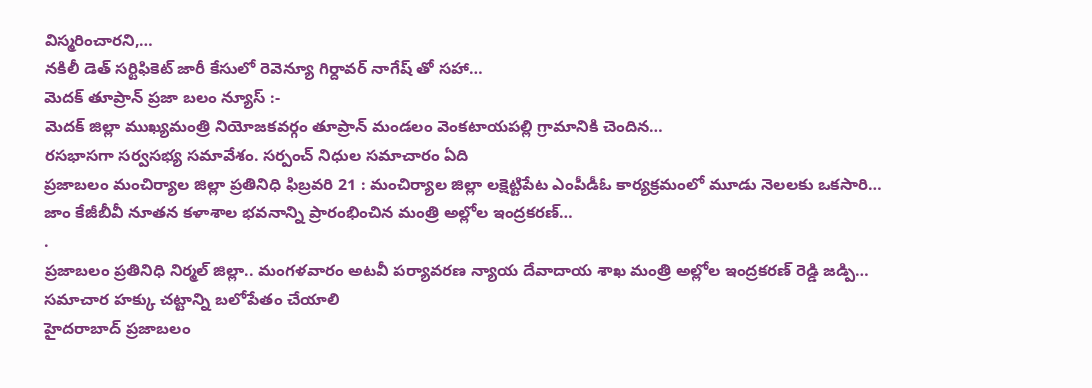విస్మరించారని,…
నకిలీ డెత్ సర్టిఫికెట్ జారీ కేసులో రెవెన్యూ గిర్దావర్ నాగేష్ తో సహా…
మెదక్ తూప్రాన్ ప్రజా బలం న్యూస్ :-
మెదక్ జిల్లా ముఖ్యమంత్రి నియోజకవర్గం తూప్రాన్ మండలం వెంకటాయపల్లి గ్రామానికి చెందిన…
రసభాసగా సర్వసభ్య సమావేశం. సర్పంచ్ నిధుల సమాచారం ఏది
ప్రజాబలం మంచిర్యాల జిల్లా ప్రతినిధి ఫిబ్రవరి 21 : మంచిర్యాల జిల్లా లక్షెట్టిపేట ఎంపీడీఓ కార్యక్రమంలో మూడు నెలలకు ఒకసారి…
జాం కేజీబీవీ నూతన కళాశాల భవనాన్ని ప్రారంభించిన మంత్రి అల్లోల ఇంద్రకరణ్…
.
ప్రజాబలం ప్రతినిధి నిర్మల్ జిల్లా.. మంగళవారం అటవీ పర్యావరణ న్యాయ దేవాదాయ శాఖ మంత్రి అల్లోల ఇంద్రకరణ్ రెడ్డి జడ్పి…
సమాచార హక్కు చట్టాన్ని బలోపేతం చేయాలి
హైదరాబాద్ ప్రజాబలం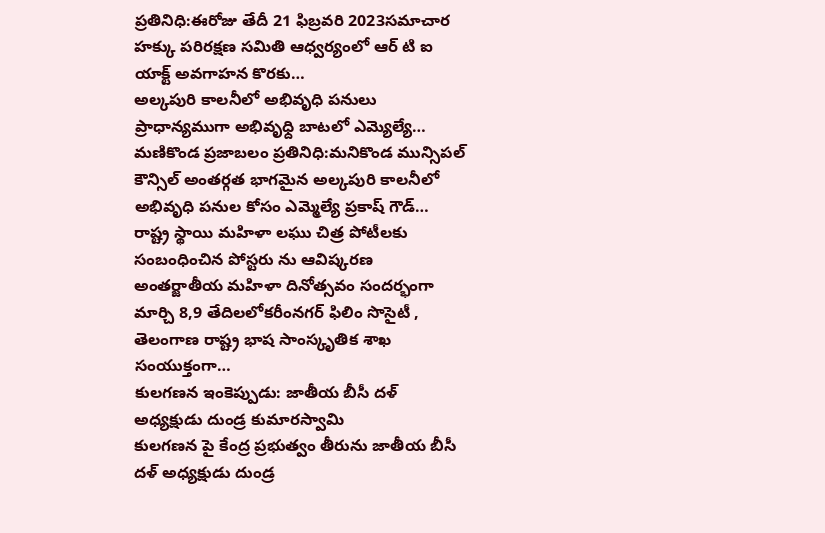ప్రతినిధి:ఈరోజు తేదీ 21 ఫిబ్రవరి 2023సమాచార హక్కు పరిరక్షణ సమితి ఆధ్వర్యంలో ఆర్ టి ఐ యాక్ట్ అవగాహన కొరకు…
అల్కపురి కాలనీలో అభివృధి పనులు ప్రాధాన్యముగా అభివృధ్ది బాటలో ఎమ్యెల్యే…
మణికొండ ప్రజాబలం ప్రతినిధి:మనికొండ మున్సిపల్ కౌన్సిల్ అంతర్గత భాగమైన అల్కపురి కాలనీలో అభివృధి పనుల కోసం ఎమ్మెల్యే ప్రకాష్ గౌడ్…
రాష్ట్ర స్థాయి మహిళా లఘు చిత్ర పోటీలకు సంబంధించిన పోస్టరు ను ఆవిష్కరణ
అంతర్జాతీయ మహిళా దినోత్సవం సందర్భంగా మార్చి 8,9 తేదిలలోకరీంనగర్ ఫిలిం సొసైటీ , తెలంగాణ రాష్ట్ర భాష సాంస్కృతిక శాఖ సంయుక్తంగా…
కులగణన ఇంకెప్పుడు: జాతీయ బీసీ దళ్ అధ్యక్షుడు దుండ్ర కుమారస్వామి
కులగణన పై కేంద్ర ప్రభుత్వం తీరును జాతీయ బీసీ దళ్ అధ్యక్షుడు దుండ్ర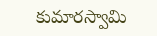కుమారస్వామి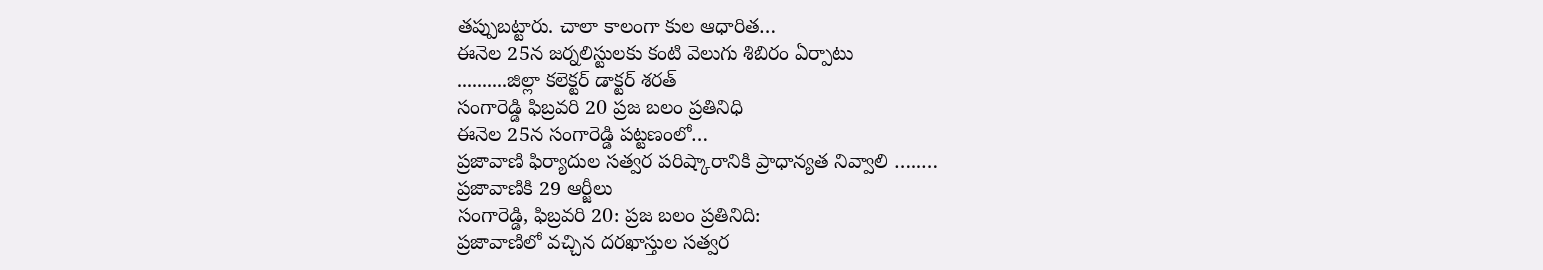తప్పుబట్టారు. చాలా కాలంగా కుల ఆధారిత…
ఈనెల 25న జర్నలిస్టులకు కంటి వెలుగు శిబిరం ఏర్పాటు
..........జిల్లా కలెక్టర్ డాక్టర్ శరత్
సంగారెడ్డి ఫిబ్రవరి 20 ప్రజ బలం ప్రతినిధి
ఈనెల 25న సంగారెడ్డి పట్టణంలో…
ప్రజావాణి ఫిర్యాదుల సత్వర పరిష్కారానికి ప్రాధాన్యత నివ్వాలి …..…
ప్రజావాణికి 29 ఆర్జీలు
సంగారెడ్డి, ఫిబ్రవరి 20: ప్రజ బలం ప్రతినిది:
ప్రజావాణిలో వచ్చిన దరఖాస్తుల సత్వర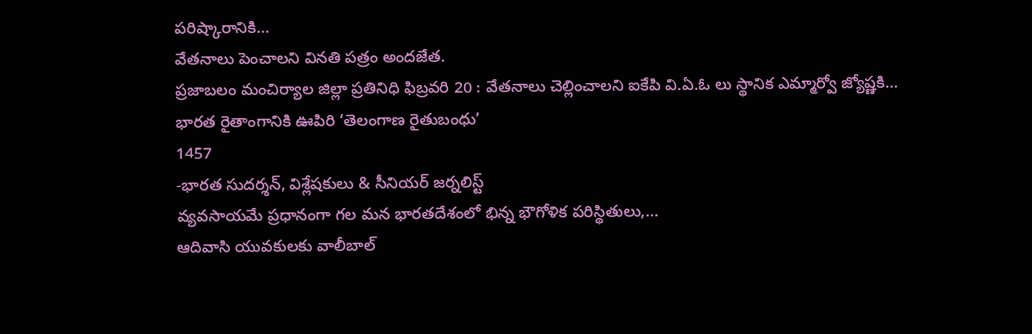పరిష్కారానికి…
వేతనాలు పెంచాలని వినతి పత్రం అందజేత.
ప్రజాబలం మంచిర్యాల జిల్లా ప్రతినిధి ఫిబ్రవరి 20 : వేతనాలు చెల్లించాలని ఐకేపి వి.ఏ.ఓ లు స్థానిక ఎమ్మార్వో జ్యోష్ణకి…
భారత రైతాంగానికి ఊపిరి ‘తెలంగాణ రైతుబంధు’
1457
-భారత సుదర్శన్, విశ్లేషకులు & సీనియర్ జర్నలిస్ట్
వ్యవసాయమే ప్రధానంగా గల మన భారతదేశంలో భిన్న భౌగోళిక పరిస్థితులు,…
ఆదివాసి యువకులకు వాలీబాల్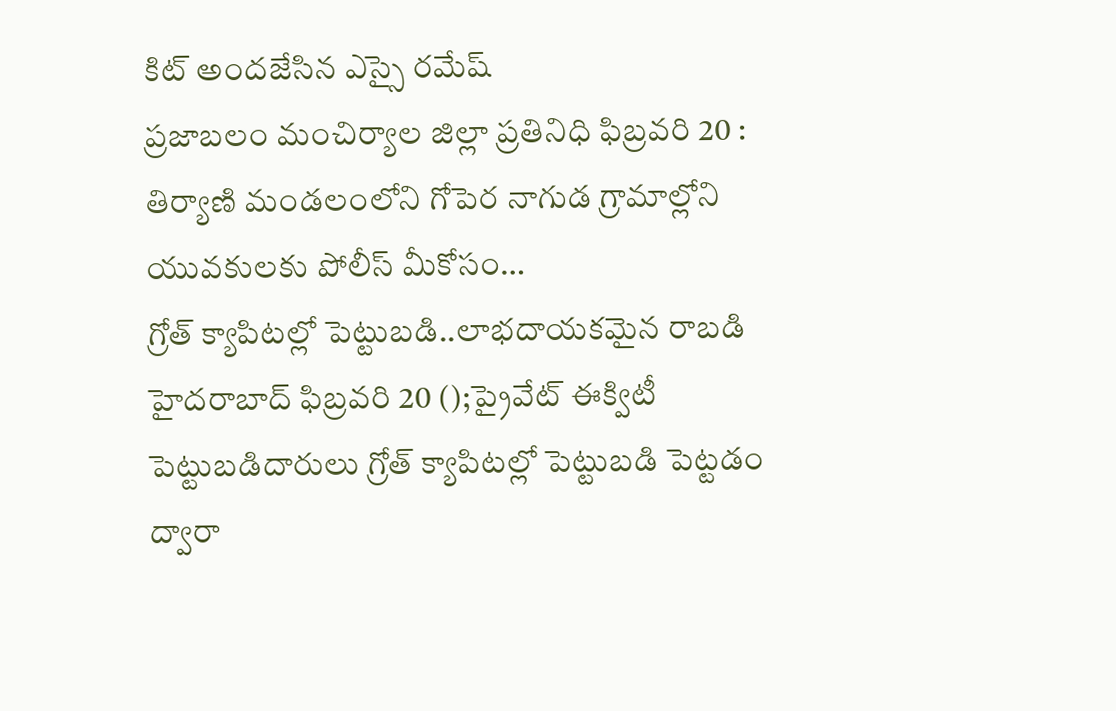కిట్ అందజేసిన ఎస్సై రమేష్
ప్రజాబలం మంచిర్యాల జిల్లా ప్రతినిధి ఫిబ్రవరి 20 : తిర్యాణి మండలంలోని గోపెర నాగుడ గ్రామాల్లోని యువకులకు పోలీస్ మీకోసం…
గ్రోత్ క్యాపిటల్లో పెట్టుబడి..లాభదాయకమైన రాబడి
హైదరాబాద్ ఫిబ్రవరి 20 ();ప్రైవేట్ ఈక్విటీ పెట్టుబడిదారులు గ్రోత్ క్యాపిటల్లో పెట్టుబడి పెట్టడం ద్వారా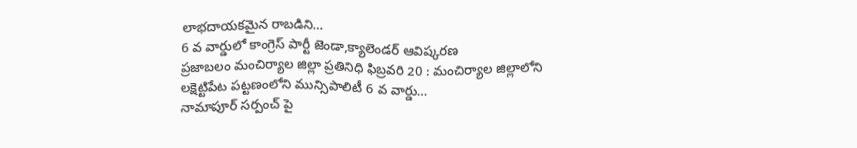లాభదాయకమైన రాబడిని…
6 వ వార్డులో కాంగ్రెస్ పార్టీ జెండా,క్యాలెండర్ ఆవిష్కరణ
ప్రజాబలం మంచిర్యాల జిల్లా ప్రతినిధి ఫిబ్రవరి 20 : మంచిర్యాల జిల్లాలోని లక్షెట్టిపేట పట్టణంలోని మున్సిపాలిటీ 6 వ వార్డు…
నామాపూర్ సర్పంచ్ పై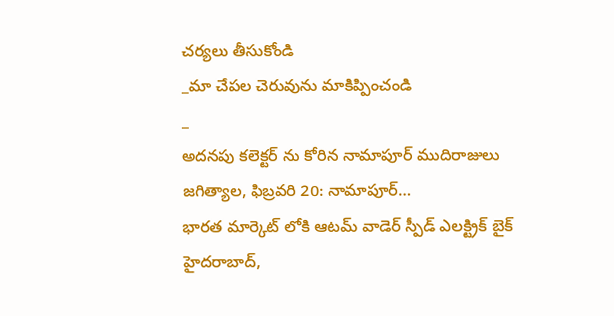చర్యలు తీసుకోండి
_మా చేపల చెరువును మాకిప్పించండి
_
అదనపు కలెక్టర్ ను కోరిన నామాపూర్ ముదిరాజులు
జగిత్యాల, ఫిబ్రవరి 20: నామాపూర్…
భారత మార్కెట్ లోకి ఆటమ్ వాడెర్ స్పీడ్ ఎలక్ట్రిక్ బైక్
హైదరాబాద్,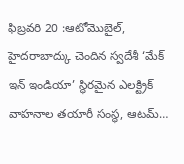ఫిబ్రవరి 20 :ఆటోమొబైల్, హైదరాబాద్కు చెందిన స్వదేశీ ‘మేక్ ఇన్ ఇండియా’ స్థిరమైన ఎలక్ట్రిక్ వాహనాల తయారీ సంస్థ, ఆటమ్…